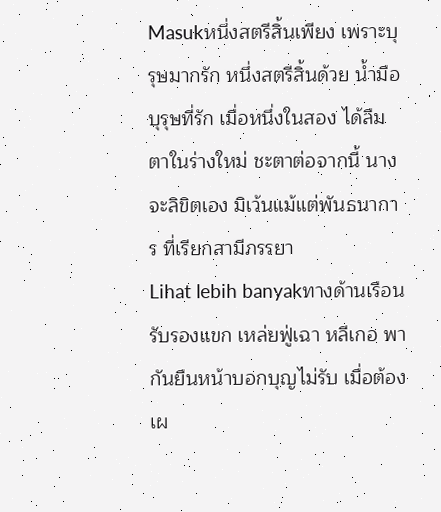Masukหนึ่งสตรีสิ้นเพียง เพราะบุรุษมากรัก หนึ่งสตรีสิ้นด้วย น้ำมือบุรุษที่รัก เมื่อหนึ่งในสอง ได้ลืมตาในร่างใหม่ ชะตาต่อจากนี้ นางจะลิขิตเอง มิเว้นแม้แต่พันธนาการ ที่เรียกสามีภรรยา
Lihat lebih banyakทางด้านเรือนรับรองแขก เหล่ยฟู่เฉา หลีเกอ พากันยืนหน้าบอกบุญไม่รับ เมื่อต้องเผ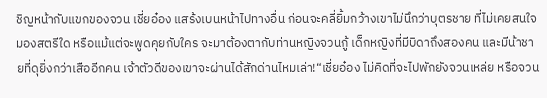ชิญหน้ากับแขกของจวน เชี่ยอ๋อง แสร้งเบนหน้าไปทางอื่น ก่อนจะคลี่ยิ้มกว้างเขาไม่นึกว่าบุตรชาย ที่ไม่เคยสนใจมองสตรีใด หรือแม้แต่จะพูดคุยกับใคร จะมาต้องตากับท่านหญิงจวนกู้ เด็กหญิงที่มีบิดาถึงสองคน และมีน้าชายที่ดุยิ่งกว่าเสืออีกคน เจ้าตัวดีของเขาจะผ่านได้สักด่านไหมเล่า!“เชี่ยอ๋อง ไม่คิดที่จะไปพักยังจวนเหล่ย หรือจวน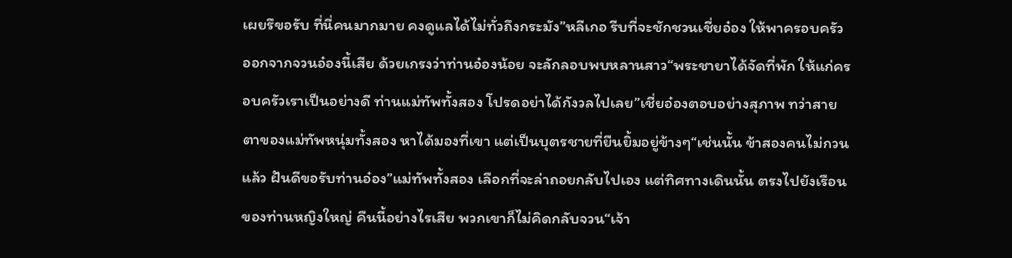เผยรึขอรับ ที่นี่คนมากมาย คงดูแลได้ไม่ทั่วถึงกระมัง”หลีเกอ รีบที่จะชักชวนเชี่ยอ๋อง ให้พาครอบครัว ออกจากจวนอ๋องนี้เสีย ด้วยเกรงว่าท่านอ๋องน้อย จะลักลอบพบหลานสาว“พระชายาได้จัดที่พัก ให้แก่ครอบครัวเราเป็นอย่างดี ท่านแม่ทัพทั้งสอง โปรดอย่าได้กังวลไปเลย”เชี่ยอ๋องตอบอย่างสุภาพ ทว่าสายตาของแม่ทัพหนุ่มทั้งสอง หาได้มองที่เขา แต่เป็นบุตรชายที่ยืนยิ้มอยู่ข้างๆ“เช่นนั้น ข้าสองคนไม่กวนแล้ว ฝันดีขอรับท่านอ๋อง”แม่ทัพทั้งสอง เลือกที่จะล่าถอยกลับไปเอง แต่ทิศทางเดินนั้น ตรงไปยังเรือนของท่านหญิงใหญ่ คืนนี้อย่างไรเสีย พวกเขาก็ไม่คิดกลับจวน“เจ้า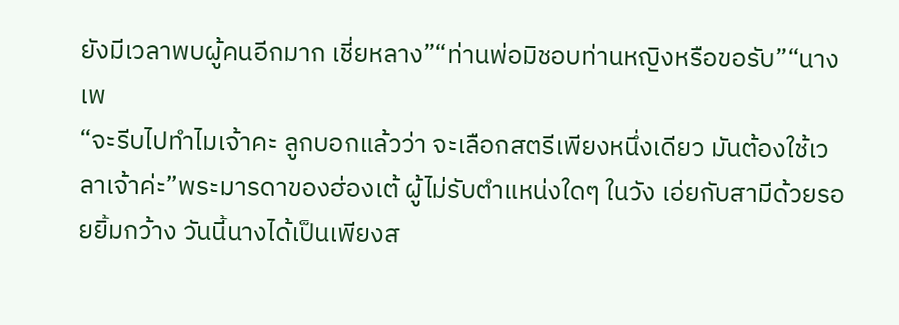ยังมีเวลาพบผู้คนอีกมาก เชี่ยหลาง”“ท่านพ่อมิชอบท่านหญิงหรือขอรับ”“นางเพ
“จะรีบไปทำไมเจ้าคะ ลูกบอกแล้วว่า จะเลือกสตรีเพียงหนึ่งเดียว มันต้องใช้เวลาเจ้าค่ะ”พระมารดาของฮ่องเต้ ผู้ไม่รับตำแหน่งใดๆ ในวัง เอ่ยกับสามีด้วยรอยยิ้มกว้าง วันนี้นางได้เป็นเพียงส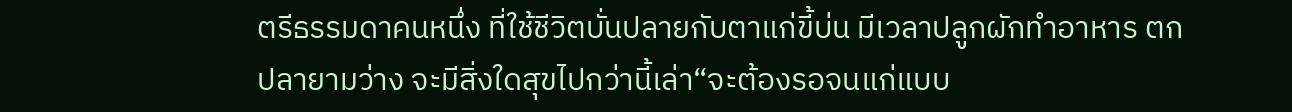ตรีธรรมดาคนหนึ่ง ที่ใช้ชีวิตบั่นปลายกับตาแก่ขี้บ่น มีเวลาปลูกผักทำอาหาร ตกปลายามว่าง จะมีสิ่งใดสุขไปกว่านี้เล่า“จะต้องรอจนแก่แบบ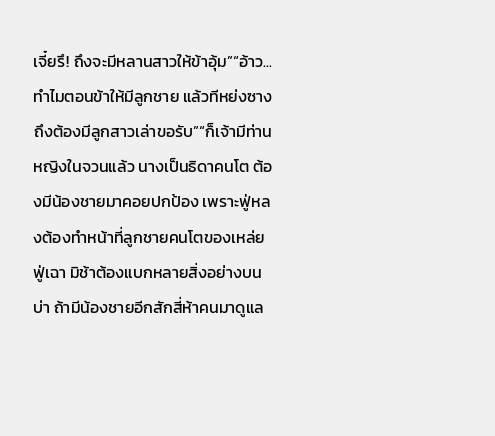เจี๋ยรึ! ถึงจะมีหลานสาวให้ข้าอุ้ม”“อ้าว...ทำไมตอนข้าให้มีลูกชาย แล้วทีหย่งซางถึงต้องมีลูกสาวเล่าขอรับ”“ก็เจ้ามีท่านหญิงในจวนแล้ว นางเป็นธิดาคนโต ต้องมีน้องชายมาคอยปกป้อง เพราะฟู่หลงต้องทำหน้าที่ลูกชายคนโตของเหล่ยฟู่เฉา มิช้าต้องแบกหลายสิ่งอย่างบนบ่า ถ้ามีน้องชายอีกสักสี่ห้าคนมาดูแล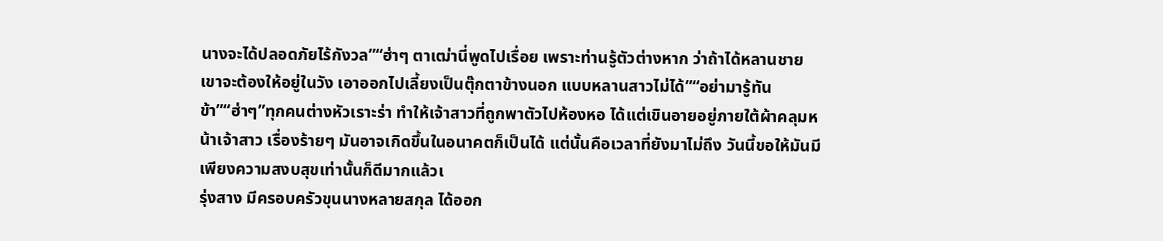นางจะได้ปลอดภัยไร้กังวล”“ฮ่าๆ ตาเฒ่านี่พูดไปเรื่อย เพราะท่านรู้ตัวต่างหาก ว่าถ้าได้หลานชาย เขาจะต้องให้อยู่ในวัง เอาออกไปเลี้ยงเป็นตุ๊กตาข้างนอก แบบหลานสาวไม่ได้”“อย่ามารู้ทันข้า”“ฮ่าๆ”ทุกคนต่างหัวเราะร่า ทำให้เจ้าสาวที่ถูกพาตัวไปห้องหอ ได้แต่เขินอายอยู่ภายใต้ผ้าคลุมหน้าเจ้าสาว เรื่องร้ายๆ มันอาจเกิดขึ้นในอนาคตก็เป็นได้ แต่นั้นคือเวลาที่ยังมาไม่ถึง วันนี้ขอให้มันมีเพียงความสงบสุขเท่านั้นก็ดีมากแล้วเ
รุ่งสาง มีครอบครัวขุนนางหลายสกุล ได้ออก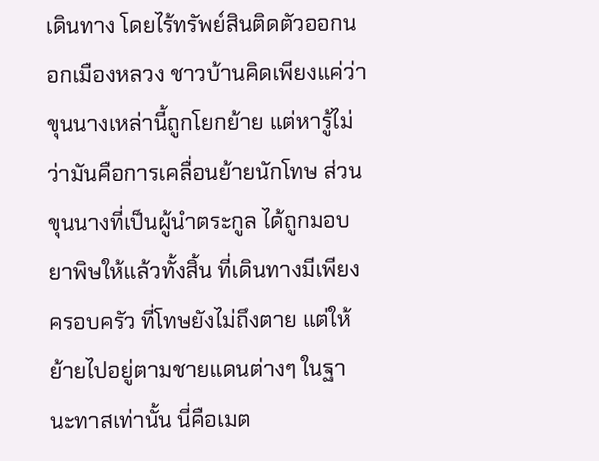เดินทาง โดยไร้ทรัพย์สินติดตัวออกนอกเมืองหลวง ชาวบ้านคิดเพียงแค่ว่าขุนนางเหล่านี้ถูกโยกย้าย แต่หารู้ไม่ว่ามันคือการเคลื่อนย้ายนักโทษ ส่วนขุนนางที่เป็นผู้นำตระกูล ได้ถูกมอบยาพิษให้แล้วทั้งสิ้น ที่เดินทางมีเพียงครอบครัว ที่โทษยังไม่ถึงตาย แต่ให้ย้ายไปอยู่ตามชายแดนต่างๆ ในฐานะทาสเท่านั้น นี่คือเมต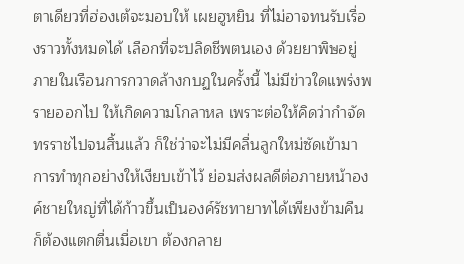ตาเดียวที่ฮ่องเต้จะมอบให้ เผยฮูหยิน ที่ไม่อาจทนรับเรื่องราวทั้งหมดได้ เลือกที่จะปลิดชีพตนเอง ด้วยยาพิษอยู่ภายในเรือนการกวาดล้างกบฏในครั้งนี้ ไม่มีข่าวใดแพร่งพรายออกไป ให้เกิดความโกลาหล เพราะต่อให้คิดว่ากำจัดทรราชไปจนสิ้นแล้ว ก็ใช่ว่าจะไม่มีคลื่นลูกใหม่ซัดเข้ามา การทำทุกอย่างให้เงียบเข้าไว้ ย่อมส่งผลดีต่อภายหน้าองค์ชายใหญ่ที่ได้ก้าวขึ้นเป็นองค์รัชทายาทได้เพียงข้ามคืน ก็ต้องแตกตื่นเมื่อเขา ต้องกลาย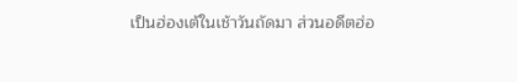เป็นฮ่องเต้ในเช้าวันถัดมา ส่วนอดีตฮ่อ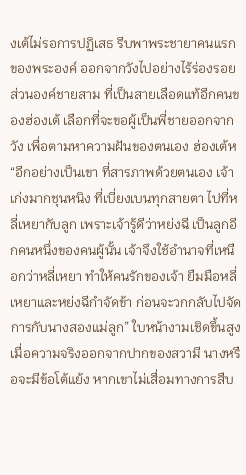งเต้ไม่รอการปฏิเสธ รีบพาพระชายาคนแรกของพระองค์ ออกจากวังไปอย่างไร้ร่องรอย ส่วนองค์ชายสาม ที่เป็นสายเลือดแท้อีกคนของฮ่องเต้ เลือกที่จะขอผู้เป็นพี่ชายออกจากวัง เพื่อตามหาความฝันของตนเอง ฮ่องเต้ห
“อีกอย่างเป็นเขา ที่สารภาพด้วยตนเอง เจ้าเก่งมากชุนหนิง ที่เบี่ยงเบนทุกสายตา ไปที่หลี่เหยากับลูก เพราะเจ้ารู้ดีว่าหย่งฉี เป็นลูกอีกคนหนึ่งของคนผู้นั้น เจ้าจึงใช้อำนาจที่เหนือกว่าหลี่เหยา ทำให้คนรักของเจ้า ยืมมือหลี่เหยาและหย่งฉีกำจัดข้า ก่อนจะวกกลับไปจัดการกับนางสองแม่ลูก” ใบหน้างามเชิดขึ้นสูง เมื่อความจริงออกจากปากของสวามี นางหรือจะมีข้อโต้แย้ง หากเขาไม่เสื่อมทางการสืบ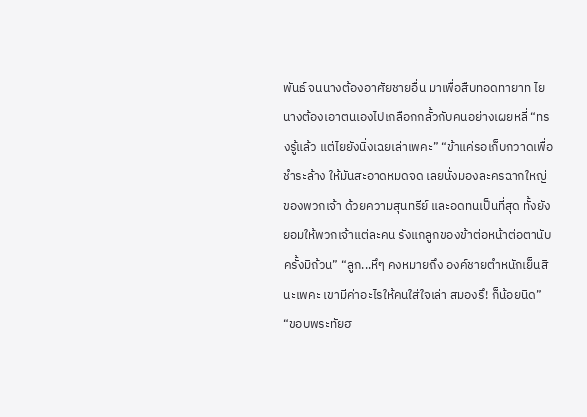พันธ์ จนนางต้องอาศัยชายอื่น มาเพื่อสืบทอดทายาท ไยนางต้องเอาตนเองไปเกลือกกลั้วกับคนอย่างเผยหลี่ “ทรงรู้แล้ว แต่ไยยังนิ่งเฉยเล่าเพคะ” “ข้าแค่รอเก็บกวาดเพื่อชำระล้าง ให้มันสะอาดหมดจด เลยนั่งมองละครฉากใหญ่ของพวกเจ้า ด้วยความสุนทรีย์ และอดทนเป็นที่สุด ทั้งยังยอมให้พวกเจ้าแต่ละคน รังแกลูกของข้าต่อหน้าต่อตานับครั้งมิถ้วน” “ลูก...หึๆ คงหมายถึง องค์ชายตำหนักเย็นสินะเพคะ เขามีค่าอะไรให้คนใส่ใจเล่า สมองรึ! ก็น้อยนิด” “ขอบพระทัยฮ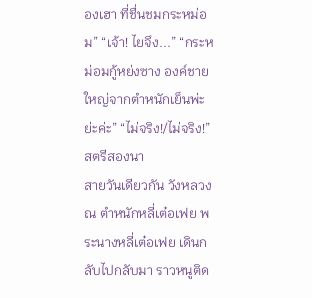องเฮา ที่ชื่นชมกระหม่อม” “เจ้า! ไยจึง...” “กระหม่อมกู้หย่งซาง องค์ชายใหญ่จากตำหนักเย็นพ่ะย่ะค่ะ” “ไม่จริง!/ไม่จริง!” สตรีสองนา
สายวันเดียวกัน วังหลวง ณ ตำหนักหลี่เต๋อเฟย พระนางหลี่เต๋อเฟย เดินกลับไปกลับมา ราวหนูติด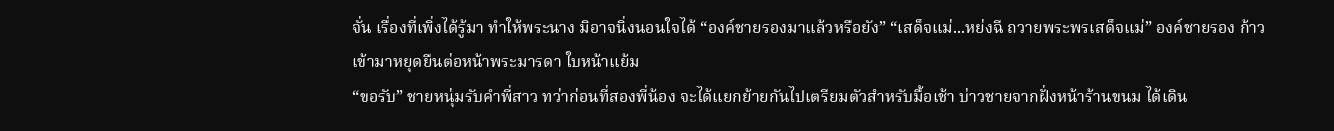จั่น เรื่องที่เพิ่งได้รู้มา ทำให้พระนาง มิอาจนิ่งนอนใจได้ “องค์ชายรองมาแล้วหรือยัง” “เสด็จแม่...หย่งฉี ถวายพระพรเสด็จแม่” องค์ชายรอง ก้าวเข้ามาหยุดยืนต่อหน้าพระมารดา ใบหน้าแย้ม
“ขอรับ” ชายหนุ่มรับคำพี่สาว ทว่าก่อนที่สองพี่น้อง จะได้แยกย้ายกันไปเตรียมตัวสำหรับมื้อเช้า บ่าวชายจากฝั่งหน้าร้านขนม ได้เดิน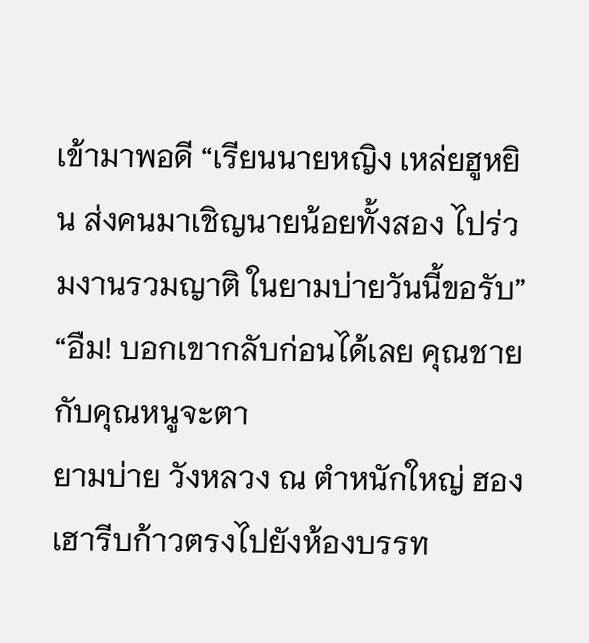เข้ามาพอดี “เรียนนายหญิง เหล่ยฮูหยิน ส่งคนมาเชิญนายน้อยทั้งสอง ไปร่วมงานรวมญาติ ในยามบ่ายวันนี้ขอรับ” “อืม! บอกเขากลับก่อนได้เลย คุณชายกับคุณหนูจะตา
ยามบ่าย วังหลวง ณ ตำหนักใหญ่ ฮองเฮารีบก้าวตรงไปยังห้องบรรท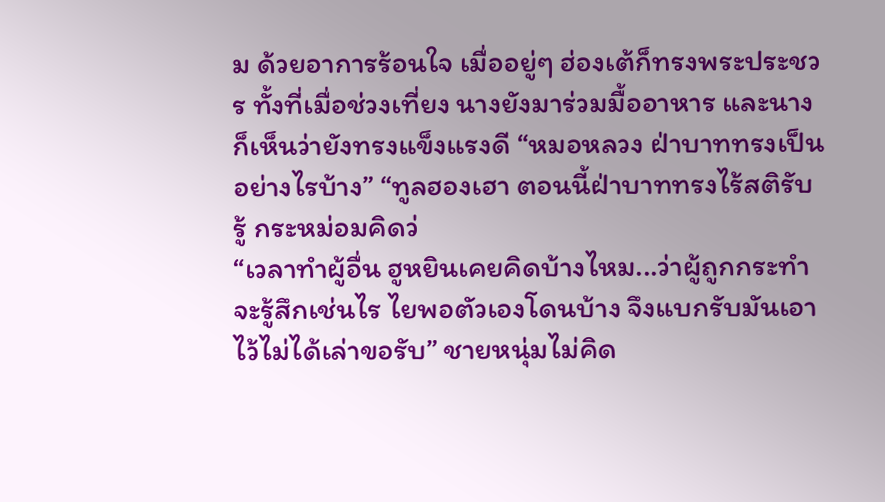ม ด้วยอาการร้อนใจ เมื่ออยู่ๆ ฮ่องเต้ก็ทรงพระประชวร ทั้งที่เมื่อช่วงเที่ยง นางยังมาร่วมมื้ออาหาร และนางก็เห็นว่ายังทรงแข็งแรงดี “หมอหลวง ฝ่าบาททรงเป็นอย่างไรบ้าง” “ทูลฮองเฮา ตอนนี้ฝ่าบาททรงไร้สติรับรู้ กระหม่อมคิดว่
“เวลาทำผู้อื่น ฮูหยินเคยคิดบ้างไหม...ว่าผู้ถูกกระทำ จะรู้สึกเช่นไร ไยพอตัวเองโดนบ้าง จึงแบกรับมันเอาไว้ไม่ได้เล่าขอรับ” ชายหนุ่มไม่คิด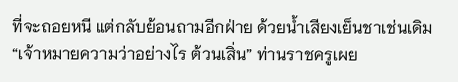ที่จะถอยหนี แต่กลับย้อนถามอีกฝ่าย ด้วยน้ำเสียงเย็นชาเช่นเดิม “เจ้าหมายความว่าอย่างไร ต้วนเสิ่น” ท่านราชครูเผย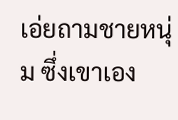เอ่ยถามชายหนุ่ม ซึ่งเขาเอง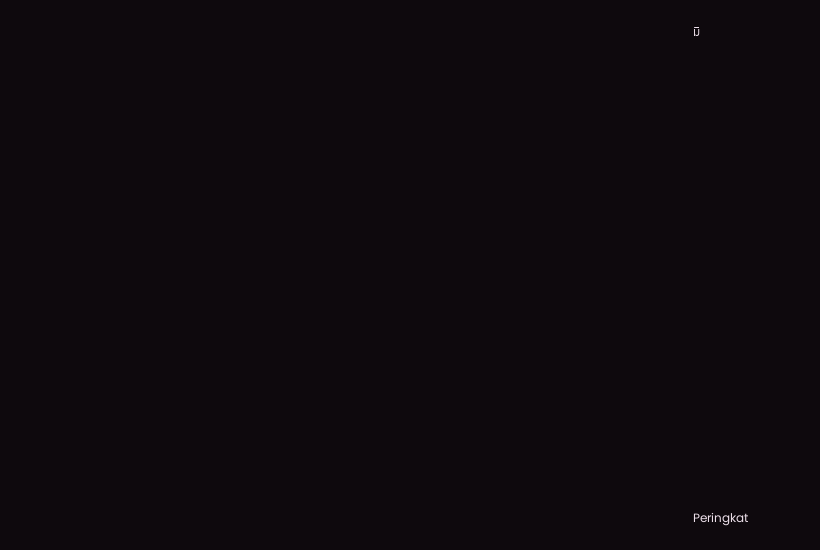มิ


















Peringkat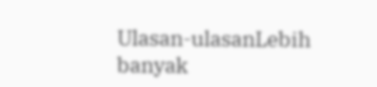Ulasan-ulasanLebih banyak